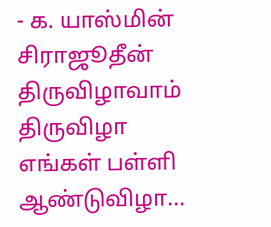- க. யாஸ்மின் சிராஜூதீன்
திருவிழாவாம் திருவிழா
எங்கள் பள்ளி ஆண்டுவிழா...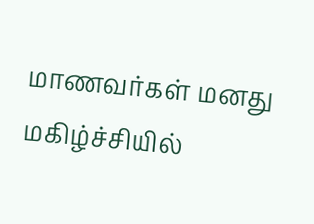மாணவர்கள் மனது மகிழ்ச்சியில்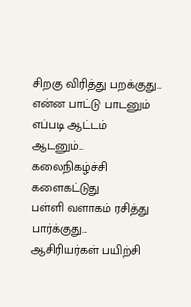சிறகு விரித்து பறக்குது...
என்ன பாட்டு பாடனும்
எப்படி ஆட்டம் ஆடனும்...
கலைநிகழ்ச்சி களைகட்டுது
பள்ளி வளாகம் ரசித்து பார்க்குது...
ஆசிரியர்கள் பயிற்சி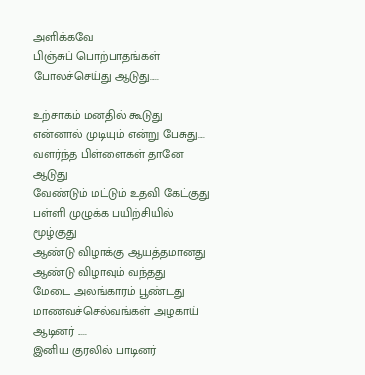அளிக்கவே
பிஞ்சுப் பொற்பாதங்கள் போலச்செய்து ஆடுது.....

உற்சாகம் மனதில் கூடுது
என்னால் முடியும் என்று பேசுது....
வளர்ந்த பிள்ளைகள் தானே ஆடுது
வேண்டும் மட்டும் உதவி கேட்குது
பள்ளி முழுக்க பயிற்சியில் மூழ்குது
ஆண்டு விழாக்கு ஆயத்தமானது
ஆண்டு விழாவும் வந்தது
மேடை அலங்காரம் பூண்டது
மாணவச்செல்வங்கள் அழகாய் ஆடினர் .....
இனிய குரலில் பாடினர்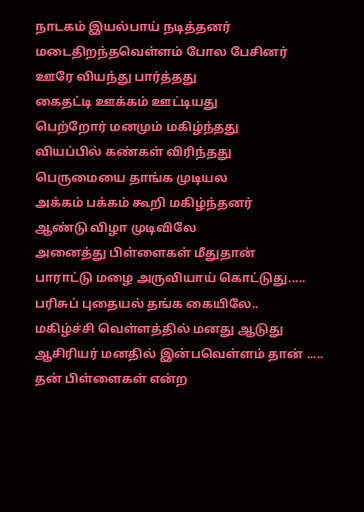நாடகம் இயல்பாய் நடித்தனர்
மடைதிறந்தவெள்ளம் போல பேசினர்
ஊரே வியந்து பார்த்தது
கைதட்டி ஊக்கம் ஊட்டியது
பெற்றோர் மனமும் மகிழ்ந்தது
வியப்பில் கண்கள் விரிந்தது
பெருமையை தாங்க முடியல
அக்கம் பக்கம் கூறி மகிழ்ந்தனர்
ஆண்டு விழா முடிவிலே
அனைத்து பிள்ளைகள் மீதுதான்
பாராட்டு மழை அருவியாய் கொட்டுது.....
பரிசுப் புதையல் தங்க கையிலே..
மகிழ்ச்சி வெள்ளத்தில் மனது ஆடுது
ஆசிரியர் மனதில் இன்பவெள்ளம் தான் .....
தன் பிள்ளைகள் என்ற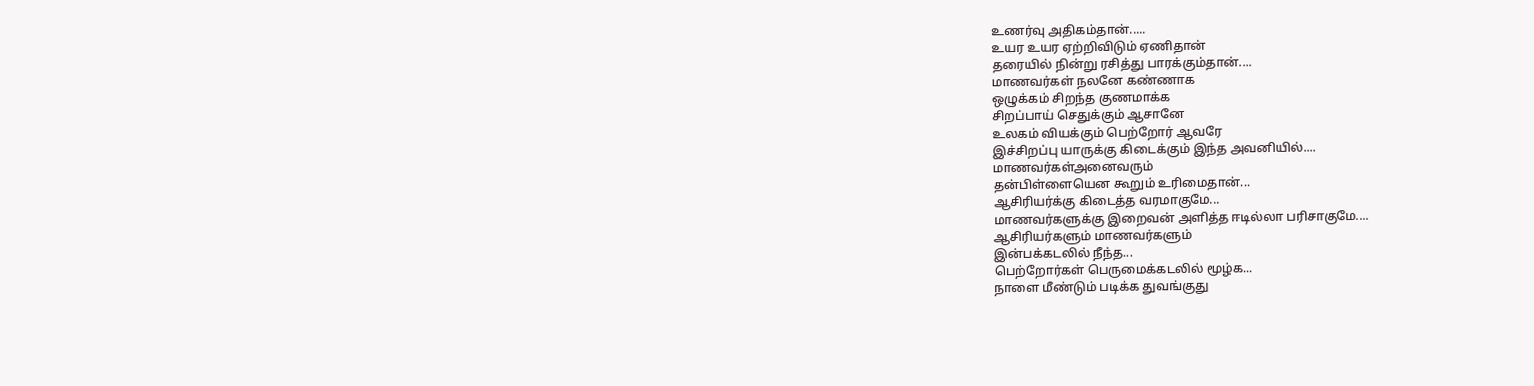உணர்வு அதிகம்தான்.....
உயர உயர ஏற்றிவிடும் ஏணிதான்
தரையில் நின்று ரசித்து பாரக்கும்தான்....
மாணவர்கள் நலனே கண்ணாக
ஒழுக்கம் சிறந்த குணமாக்க
சிறப்பாய் செதுக்கும் ஆசானே
உலகம் வியக்கும் பெற்றோர் ஆவரே
இச்சிறப்பு யாருக்கு கிடைக்கும் இந்த அவனியில்....
மாணவர்கள்அனைவரும்
தன்பிள்ளையென கூறும் உரிமைதான்...
ஆசிரியர்க்கு கிடைத்த வரமாகுமே...
மாணவர்களுக்கு இறைவன் அளித்த ஈடில்லா பரிசாகுமே....
ஆசிரியர்களும் மாணவர்களும்
இன்பக்கடலில் நீந்த...
பெற்றோர்கள் பெருமைக்கடலில் மூழ்க...
நாளை மீண்டும் படிக்க துவங்குது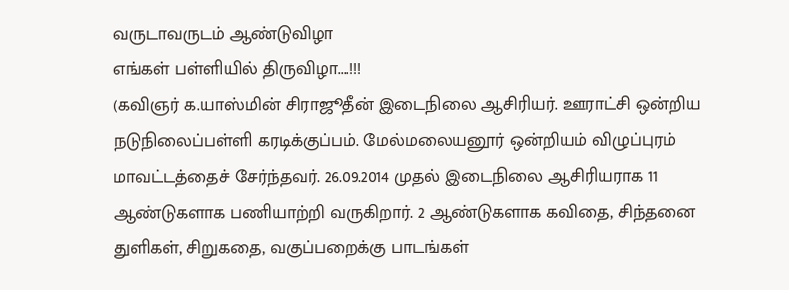வருடாவருடம் ஆண்டுவிழா
எங்கள் பள்ளியில் திருவிழா....!!!
(கவிஞர் க.யாஸ்மின் சிராஜூதீன் இடைநிலை ஆசிரியர். ஊராட்சி ஒன்றிய நடுநிலைப்பள்ளி கரடிக்குப்பம். மேல்மலையனூர் ஒன்றியம் விழுப்புரம் மாவட்டத்தைச் சேர்ந்தவர். 26.09.2014 முதல் இடைநிலை ஆசிரியராக 11 ஆண்டுகளாக பணியாற்றி வருகிறார். 2 ஆண்டுகளாக கவிதை, சிந்தனை துளிகள், சிறுகதை, வகுப்பறைக்கு பாடங்கள்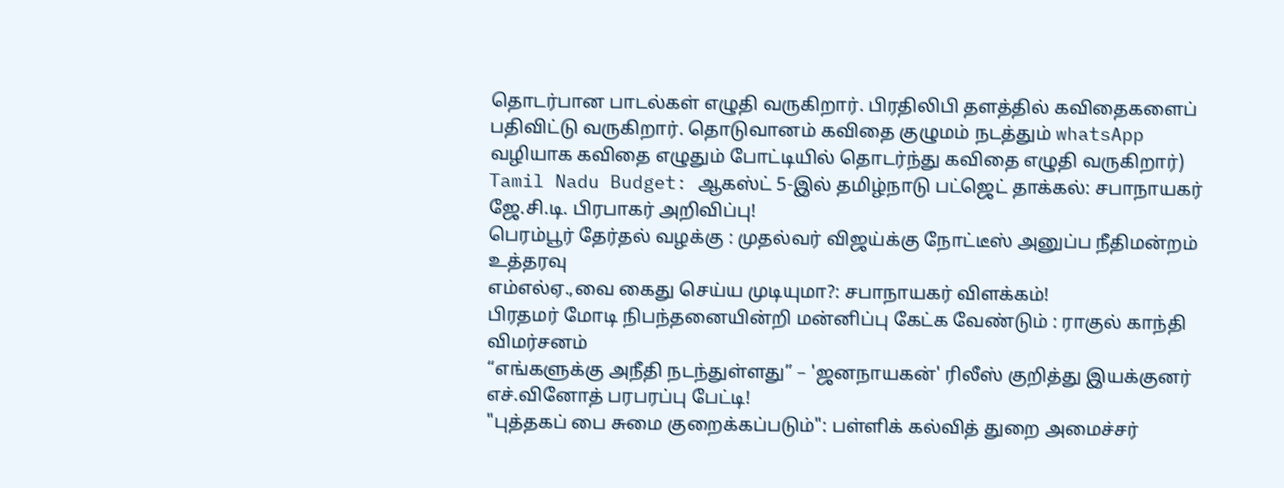தொடர்பான பாடல்கள் எழுதி வருகிறார். பிரதிலிபி தளத்தில் கவிதைகளைப் பதிவிட்டு வருகிறார். தொடுவானம் கவிதை குழுமம் நடத்தும் whatsApp வழியாக கவிதை எழுதும் போட்டியில் தொடர்ந்து கவிதை எழுதி வருகிறார்)
Tamil Nadu Budget: ஆகஸ்ட் 5-இல் தமிழ்நாடு பட்ஜெட் தாக்கல்: சபாநாயகர் ஜே.சி.டி. பிரபாகர் அறிவிப்பு!
பெரம்பூர் தேர்தல் வழக்கு : முதல்வர் விஜய்க்கு நோட்டீஸ் அனுப்ப நீதிமன்றம் உத்தரவு
எம்எல்ஏ.,வை கைது செய்ய முடியுமா?: சபாநாயகர் விளக்கம்!
பிரதமர் மோடி நிபந்தனையின்றி மன்னிப்பு கேட்க வேண்டும் : ராகுல் காந்தி விமர்சனம்
“எங்களுக்கு அநீதி நடந்துள்ளது” – 'ஜனநாயகன்' ரிலீஸ் குறித்து இயக்குனர் எச்.வினோத் பரபரப்பு பேட்டி!
"புத்தகப் பை சுமை குறைக்கப்படும்": பள்ளிக் கல்வித் துறை அமைச்சர்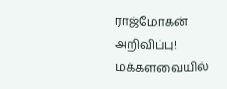ராஜ்மோகன் அறிவிப்பு!
மக்களவையில்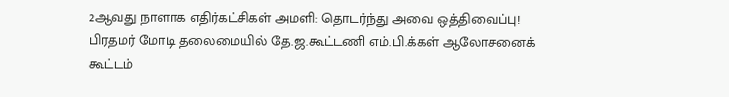2ஆவது நாளாக எதிர்கட்சிகள் அமளி: தொடர்ந்து அவை ஒத்திவைப்பு!
பிரதமர் மோடி தலைமையில் தே.ஜ.கூட்டணி எம்.பி.க்கள் ஆலோசனைக் கூட்டம்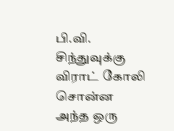பி.வி. சிந்துவுக்கு விராட் கோலி சொன்ன அந்த ஒரு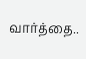வார்த்தை..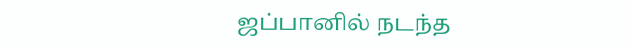ஜப்பானில் நடந்த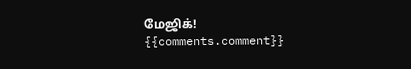மேஜிக்!
{{comments.comment}}